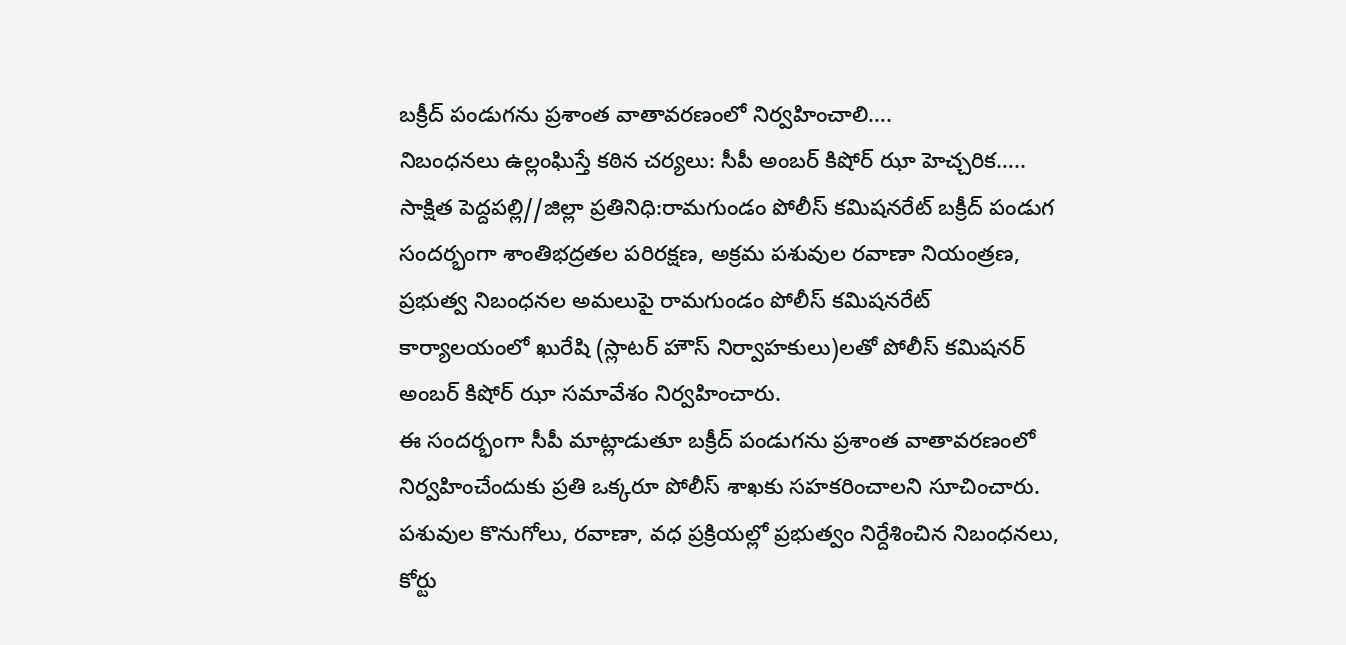బక్రీద్ పండుగను ప్రశాంత వాతావరణంలో నిర్వహించాలి….
నిబంధనలు ఉల్లంఘిస్తే కఠిన చర్యలు: సీపీ అంబర్ కిషోర్ ఝా హెచ్చరిక…..
సాక్షిత పెద్దపల్లి//జిల్లా ప్రతినిధి:రామగుండం పోలీస్ కమిషనరేట్ బక్రీద్ పండుగ సందర్భంగా శాంతిభద్రతల పరిరక్షణ, అక్రమ పశువుల రవాణా నియంత్రణ, ప్రభుత్వ నిబంధనల అమలుపై రామగుండం పోలీస్ కమిషనరేట్ కార్యాలయంలో ఖురేషి (స్లాటర్ హౌస్ నిర్వాహకులు)లతో పోలీస్ కమిషనర్ అంబర్ కిషోర్ ఝా సమావేశం నిర్వహించారు.
ఈ సందర్భంగా సీపీ మాట్లాడుతూ బక్రీద్ పండుగను ప్రశాంత వాతావరణంలో నిర్వహించేందుకు ప్రతి ఒక్కరూ పోలీస్ శాఖకు సహకరించాలని సూచించారు. పశువుల కొనుగోలు, రవాణా, వధ ప్రక్రియల్లో ప్రభుత్వం నిర్దేశించిన నిబంధనలు, కోర్టు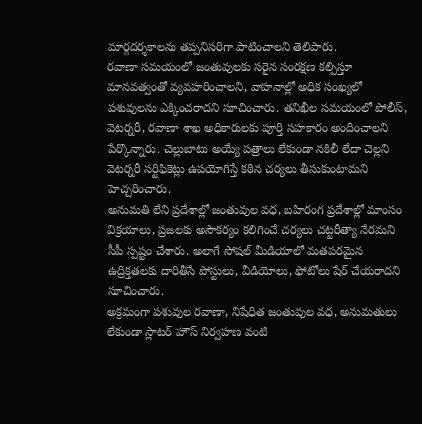మార్గదర్శకాలను తప్పనిసరిగా పాటించాలని తెలిపారు.
రవాణా సమయంలో జంతువులకు సరైన సంరక్షణ కల్పిస్తూ మానవత్వంతో వ్యవహరించాలని, వాహనాల్లో అధిక సంఖ్యలో పశువులను ఎక్కించరాదని సూచించారు. తనిఖీల సమయంలో పోలీస్, వెటర్నరీ, రవాణా శాఖ అధికారులకు పూర్తి సహకారం అందించాలని పేర్కొన్నారు. చెల్లుబాటు అయ్యే పత్రాలు లేకుండా నకిలీ లేదా చెల్లని వెటర్నరీ సర్టిఫికెట్లు ఉపయోగిస్తే కఠిన చర్యలు తీసుకుంటామని హెచ్చరించారు.
అనుమతి లేని ప్రదేశాల్లో జంతువుల వధ, బహిరంగ ప్రదేశాల్లో మాంసం విక్రయాలు, ప్రజలకు అసౌకర్యం కలిగించే చర్యలు చట్టరీత్యా నేరమని సీపీ స్పష్టం చేశారు. అలాగే సోషల్ మీడియాలో మతపరమైన ఉద్రిక్తతలకు దారితీసే పోస్టులు, వీడియోలు, ఫోటోలు షేర్ చేయరాదని సూచించారు.
అక్రమంగా పశువుల రవాణా, నిషేధిత జంతువుల వధ, అనుమతులు లేకుండా స్లాటర్ హౌస్ నిర్వహణ వంటి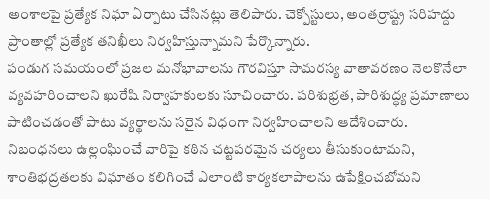అంశాలపై ప్రత్యేక నిఘా ఏర్పాటు చేసినట్లు తెలిపారు. చెక్పోస్టులు, అంతర్రాష్ట్ర సరిహద్దు ప్రాంతాల్లో ప్రత్యేక తనిఖీలు నిర్వహిస్తున్నామని పేర్కొన్నారు.
పండుగ సమయంలో ప్రజల మనోభావాలను గౌరవిస్తూ సామరస్య వాతావరణం నెలకొనేలా వ్యవహరించాలని ఖురేషి నిర్వాహకులకు సూచించారు. పరిశుభ్రత, పారిశుద్ధ్య ప్రమాణాలు పాటించడంతో పాటు వ్యర్థాలను సరైన విధంగా నిర్వహించాలని ఆదేశించారు.
నిబంధనలు ఉల్లంఘించే వారిపై కఠిన చట్టపరమైన చర్యలు తీసుకుంటామని, శాంతిభద్రతలకు విఘాతం కలిగించే ఎలాంటి కార్యకలాపాలను ఉపేక్షించబోమని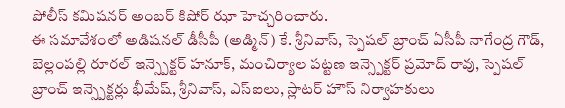పోలీస్ కమిషనర్ అంబర్ కిషోర్ ఝా హెచ్చరించారు.
ఈ సమావేశంలో అడిషనల్ డీసీపీ (అడ్మిన్) కే. శ్రీనివాస్, స్పెషల్ బ్రాంచ్ ఏసీపీ నాగేంద్ర గౌడ్, బెల్లంపల్లి రూరల్ ఇన్స్పెక్టర్ హనూక్, మంచిర్యాల పట్టణ ఇన్స్పెక్టర్ ప్రమోద్ రావు, స్పెషల్ బ్రాంచ్ ఇన్స్పెక్టర్లు భీమేష్, శ్రీనివాస్, ఎస్ఐలు, స్లాటర్ హౌస్ నిర్వాహకులు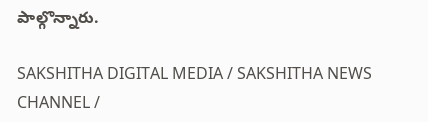పాల్గొన్నారు.

SAKSHITHA DIGITAL MEDIA / SAKSHITHA NEWS CHANNEL /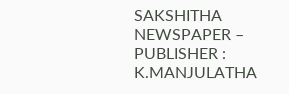SAKSHITHA NEWSPAPER – PUBLISHER : K.MANJULATHA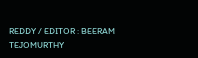REDDY / EDITOR : BEERAM TEJOMURTHY